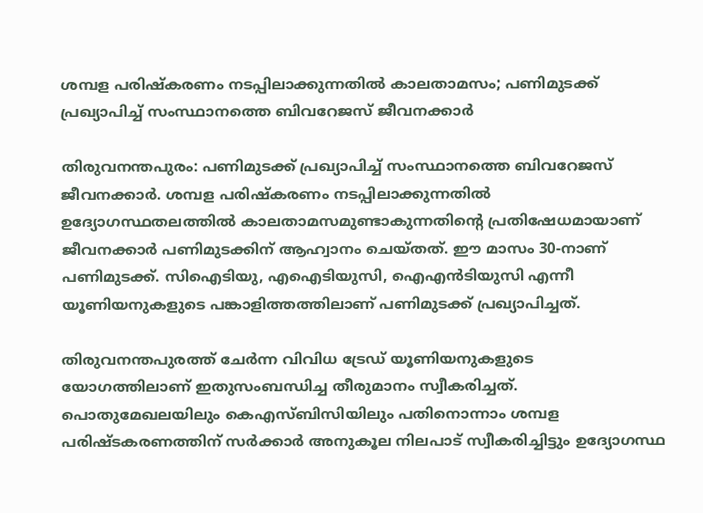ശമ്പള പരിഷ്‌കരണം നടപ്പിലാക്കുന്നതിൽ കാലതാമസം; പണിമുടക്ക് പ്രഖ്യാപിച്ച് സംസ്ഥാനത്തെ ബിവറേജസ് ജീവനക്കാർ

തിരുവനന്തപുരം: പണിമുടക്ക് പ്രഖ്യാപിച്ച് സംസ്ഥാനത്തെ ബിവറേജസ് ജീവനക്കാർ. ശമ്പള പരിഷ്‌കരണം നടപ്പിലാക്കുന്നതിൽ ഉദ്യോഗസ്ഥതലത്തിൽ കാലതാമസമുണ്ടാകുന്നതിന്റെ പ്രതിഷേധമായാണ് ജീവനക്കാർ പണിമുടക്കിന് ആഹ്വാനം ചെയ്തത്. ഈ മാസം 30-നാണ് പണിമുടക്ക്. സിഐടിയു, എഐടിയുസി, ഐഎൻടിയുസി എന്നീ യൂണിയനുകളുടെ പങ്കാളിത്തത്തിലാണ് പണിമുടക്ക് പ്രഖ്യാപിച്ചത്.

തിരുവനന്തപുരത്ത് ചേർന്ന വിവിധ ട്രേഡ് യൂണിയനുകളുടെ യോഗത്തിലാണ് ഇതുസംബന്ധിച്ച തീരുമാനം സ്വീകരിച്ചത്. പൊതുമേഖലയിലും കെഎസ്ബിസിയിലും പതിനൊന്നാം ശമ്പള പരിഷ്ടകരണത്തിന് സർക്കാർ അനുകൂല നിലപാട് സ്വീകരിച്ചിട്ടും ഉദ്യോഗസ്ഥ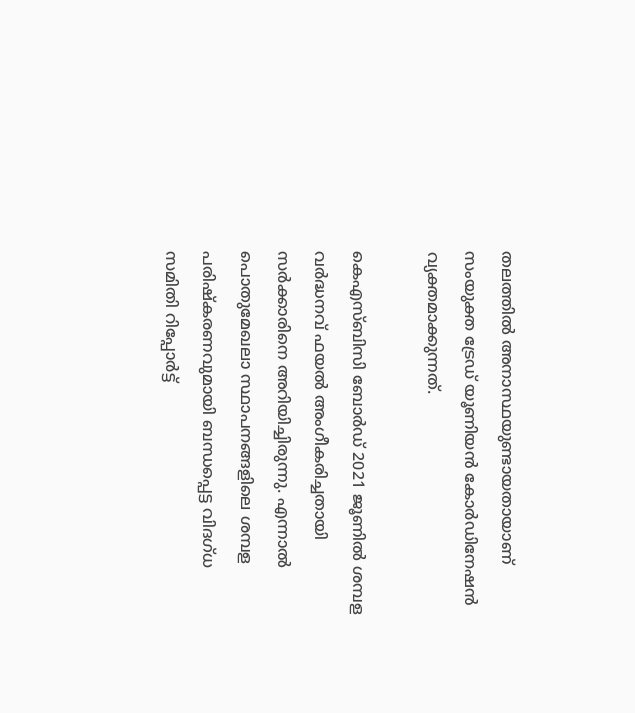തലത്തിൽ അനാസ്ഥയുണ്ടായതായാണ് സംയുക്ത ട്രേഡ് യൂണിയൻ കോർഡിനേഷൻ വ്യക്തമാക്കുന്നത്.

കെഎസ്ബിസി ബോർഡ് 2021 ജൂണിൽ ശമ്പള വർദ്ധനവ് ഫയൽ അംഗീകരിച്ചതായി സർക്കാരിനെ അറിയിച്ചിരുന്നു. എന്നാൽ പൊതുമേഖലാ സ്ഥാപനങ്ങളിലെ ശമ്പള പരിഷ്‌കരണവുമായി ബന്ധപ്പെട്ട വിദഗ്ധ സമിതി റിപ്പോർട്ട്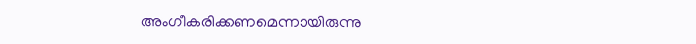അംഗീകരിക്കണമെന്നായിരുന്നു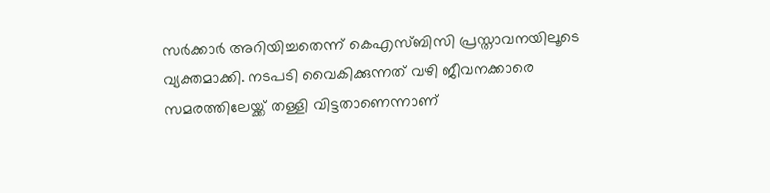സർക്കാർ അറിയിച്ചതെന്ന് കെഎസ്ബിസി പ്രസ്താവനയിലൂടെ വ്യക്തമാക്കി. നടപടി വൈകിക്കുന്നത് വഴി ജീവനക്കാരെ സമരത്തിലേയ്ക്ക് തള്ളി വിട്ടതാണെന്നാണ്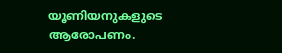യൂണിയനുകളുടെ ആരോപണം.